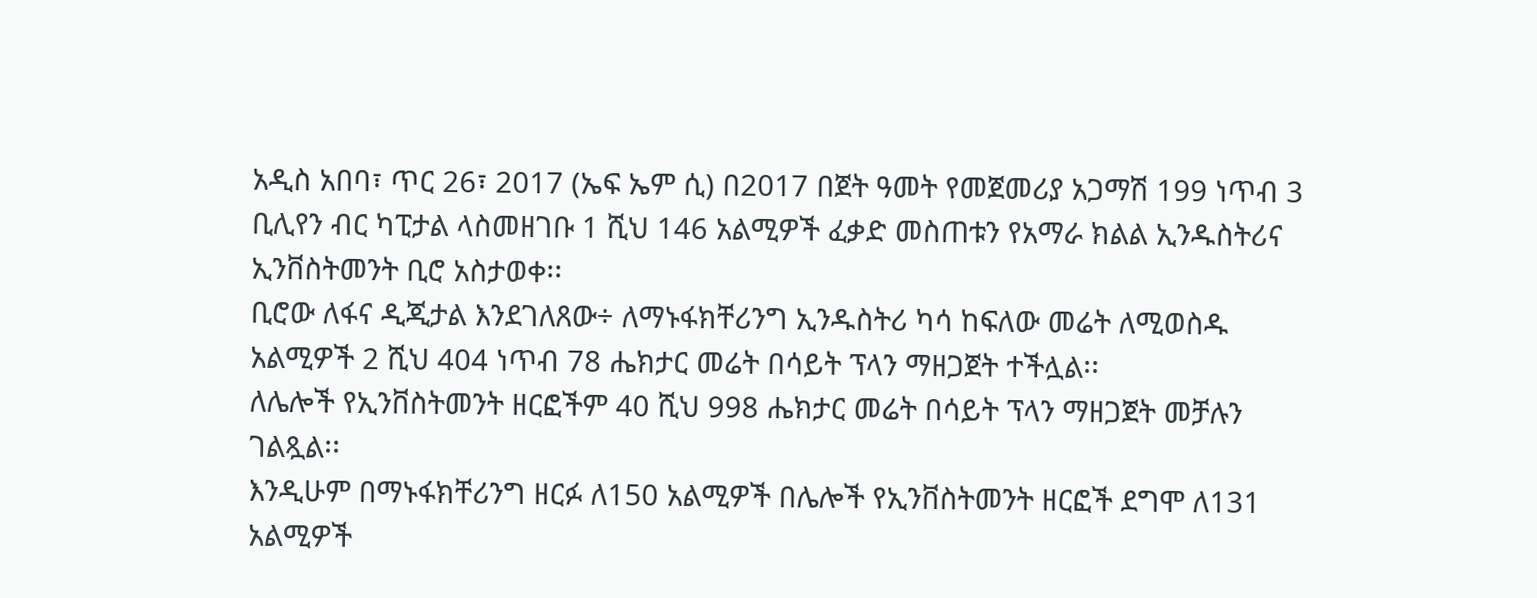አዲስ አበባ፣ ጥር 26፣ 2017 (ኤፍ ኤም ሲ) በ2017 በጀት ዓመት የመጀመሪያ አጋማሽ 199 ነጥብ 3 ቢሊየን ብር ካፒታል ላስመዘገቡ 1 ሺህ 146 አልሚዎች ፈቃድ መስጠቱን የአማራ ክልል ኢንዱስትሪና ኢንቨስትመንት ቢሮ አስታወቀ፡፡
ቢሮው ለፋና ዲጂታል እንደገለጸው÷ ለማኑፋክቸሪንግ ኢንዱስትሪ ካሳ ከፍለው መሬት ለሚወስዱ አልሚዎች 2 ሺህ 404 ነጥብ 78 ሔክታር መሬት በሳይት ፕላን ማዘጋጀት ተችሏል፡፡
ለሌሎች የኢንቨስትመንት ዘርፎችም 40 ሺህ 998 ሔክታር መሬት በሳይት ፕላን ማዘጋጀት መቻሉን ገልጿል፡፡
እንዲሁም በማኑፋክቸሪንግ ዘርፉ ለ150 አልሚዎች በሌሎች የኢንቨስትመንት ዘርፎች ደግሞ ለ131 አልሚዎች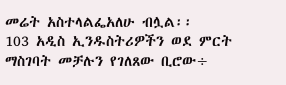መሬት አስተላልፌአለሁ ብሏል፡፡
103 አዲስ ኢንዱስትሪዎችን ወደ ምርት ማስገባት መቻሉን የገለጸው ቢሮው÷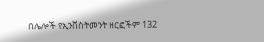በሌሎች የኢንቨስትመንት ዘርፎችም 132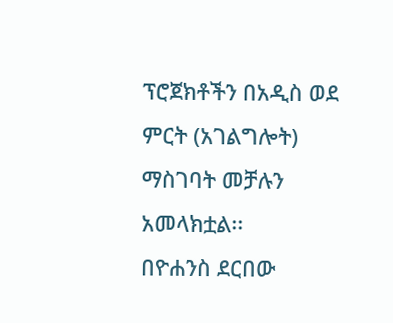ፕሮጀክቶችን በአዲስ ወደ ምርት (አገልግሎት) ማስገባት መቻሉን አመላክቷል፡፡
በዮሐንስ ደርበው